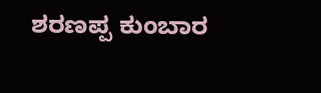ಶರಣಪ್ಪ ಕುಂಬಾರ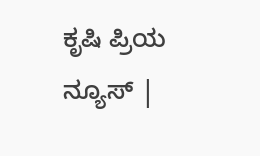ಕೃಷಿ ಪ್ರಿಯ ನ್ಯೂಸ್ |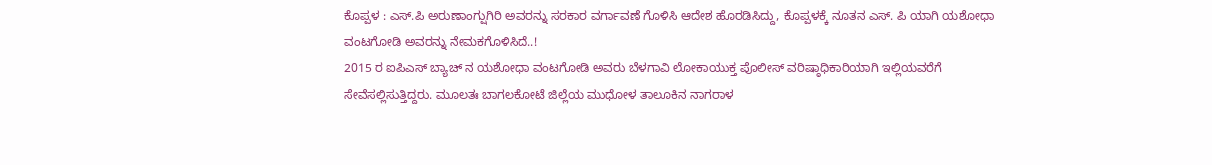ಕೊಪ್ಪಳ : ಎಸ್.ಪಿ ಅರುಣಾಂಗ್ಷುಗಿರಿ ಅವರನ್ನು ಸರಕಾರ ವರ್ಗಾವಣೆ ಗೊಳಿಸಿ ಆದೇಶ ಹೊರಡಿಸಿದ್ದು, ಕೊಪ್ಪಳಕ್ಕೆ ನೂತನ ಎಸ್. ಪಿ ಯಾಗಿ ಯಶೋಧಾ ವಂಟಗೋಡಿ ಅವರನ್ನು ನೇಮಕಗೊಳಿಸಿದೆ..!
2015 ರ ಐಪಿಎಸ್ ಬ್ಯಾಚ್ ನ ಯಶೋಧಾ ವಂಟಗೋಡಿ ಅವರು ಬೆಳಗಾವಿ ಲೋಕಾಯುಕ್ತ ಪೊಲೀಸ್ ವರಿಷ್ಠಾಧಿಕಾರಿಯಾಗಿ ಇಲ್ಲಿಯವರೆಗೆ ಸೇವೆಸಲ್ಲಿಸುತ್ತಿದ್ದರು. ಮೂಲತಃ ಬಾಗಲಕೋಟೆ ಜಿಲ್ಲೆಯ ಮುಧೋಳ ತಾಲೂಕಿನ ನಾಗರಾಳ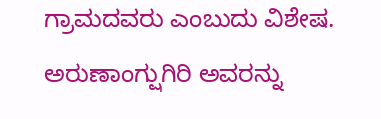ಗ್ರಾಮದವರು ಎಂಬುದು ವಿಶೇಷ. ಅರುಣಾಂಗ್ಷುಗಿರಿ ಅವರನ್ನು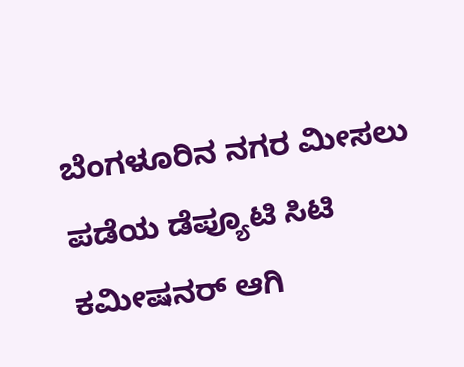ಬೆಂಗಳೂರಿನ ನಗರ ಮೀಸಲು ಪಡೆಯ ಡೆಪ್ಯೂಟಿ ಸಿಟಿ ಕಮೀಷನರ್ ಆಗಿ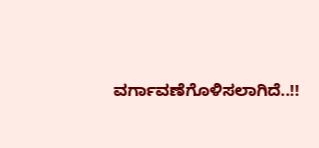ವರ್ಗಾವಣೆಗೊಳಿಸಲಾಗಿದೆ..!!